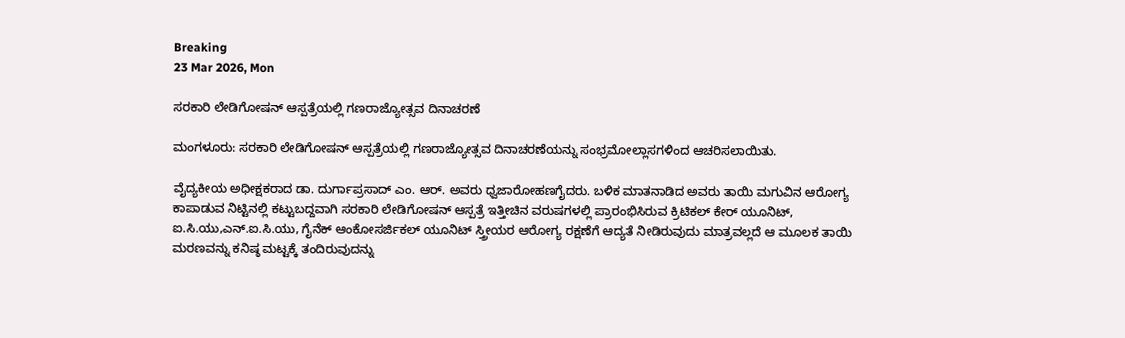Breaking
23 Mar 2026, Mon

ಸರಕಾರಿ ಲೇಡಿಗೋಷನ್ ಆಸ್ಪತ್ರೆಯಲ್ಲಿ ಗಣರಾಜ್ಯೋತ್ಸವ ದಿನಾಚರಣೆ

ಮಂಗಳೂರು: ಸರಕಾರಿ ಲೇಡಿಗೋಷನ್ ಆಸ್ಪತ್ರೆಯಲ್ಲಿ ಗಣರಾಜ್ಯೋತ್ಸವ ದಿನಾಚರಣೆಯನ್ನು ಸಂಭ್ರಮೋಲ್ಲಾಸಗಳಿಂದ ಆಚರಿಸಲಾಯಿತು.

ವೈದ್ಯಕೀಯ ಅಧೀಕ್ಷಕರಾದ ಡಾ. ದುರ್ಗಾಪ್ರಸಾದ್ ಎಂ. ಆರ್. ಅವರು ಧ್ವಜಾರೋಹಣಗೈದರು. ಬಳಿಕ ಮಾತನಾಡಿದ ಅವರು ತಾಯಿ ಮಗುವಿನ ಆರೋಗ್ಯ ಕಾಪಾಡುವ ನಿಟ್ಟಿನಲ್ಲಿ ಕಟ್ಟುಬದ್ದವಾಗಿ ಸರಕಾರಿ ಲೇಡಿಗೋಷನ್ ಆಸ್ಪತ್ರೆ ಇತ್ತೀಚಿನ ವರುಷಗಳಲ್ಲಿ ಪ್ರಾರಂಭಿಸಿರುವ ಕ್ರಿಟಿಕಲ್ ಕೇರ್ ಯೂನಿಟ್, ಐ.ಸಿ.ಯು,ಎನ್.ಐ.ಸಿ.ಯು, ಗೈನೆಕ್ ಆಂಕೋಸರ್ಜಿಕಲ್ ಯೂನಿಟ್ ಸ್ತ್ರೀಯರ ಆರೋಗ್ಯ ರಕ್ಷಣೆಗೆ ಆದ್ಯತೆ ನೀಡಿರುವುದು ಮಾತ್ರವಲ್ಲದೆ ಆ ಮೂಲಕ ತಾಯಿ ಮರಣವನ್ನು ಕನಿಷ್ಠ ಮಟ್ಟಕ್ಕೆ ತಂದಿರುವುದನ್ನು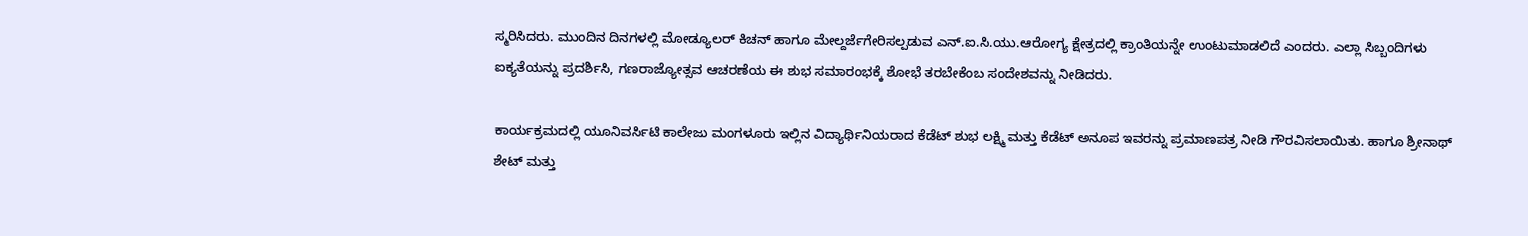ಸ್ಮರಿಸಿದರು. ಮುಂದಿನ ದಿನಗಳಲ್ಲಿ ಮೋಡ್ಯೂಲರ್ ಕಿಚನ್ ಹಾಗೂ ಮೇಲ್ದರ್ಜೆಗೇರಿಸಲ್ಪಡುವ ಎನ್.ಐ.ಸಿ.ಯು.ಆರೋಗ್ಯ ಕ್ಷೇತ್ರದಲ್ಲಿ ಕ್ರಾಂತಿಯನ್ನೇ ಉಂಟುಮಾಡಲಿದೆ ಎಂದರು. ಎಲ್ಲಾ ಸಿಬ್ಬಂದಿಗಳು ಐಕ್ಯತೆಯನ್ನು ಪ್ರದರ್ಶಿಸಿ, ಗಣರಾಜ್ಯೋತ್ಸವ ಆಚರಣೆಯ ಈ ಶುಭ ಸಮಾರಂಭಕ್ಕೆ ಶೋಭೆ ತರಬೇಕೆಂಬ ಸಂದೇಶವನ್ನು ನೀಡಿದರು.

ಕಾರ್ಯಕ್ರಮದಲ್ಲಿ ಯೂನಿವರ್ಸಿಟಿ ಕಾಲೇಜು ಮಂಗಳೂರು ಇಲ್ಲಿನ ವಿದ್ಯಾರ್ಥಿನಿಯರಾದ ಕೆಡೆಟ್ ಶುಭ ಲಕ್ಷ್ಮಿ ಮತ್ತು ಕೆಡೆಟ್ ಅನೂಪ ಇವರನ್ನು ಪ್ರಮಾಣಪತ್ರ ನೀಡಿ ಗೌರವಿಸಲಾಯಿತು. ಹಾಗೂ ಶ್ರೀನಾಥ್ ಶೇಟ್ ಮತ್ತು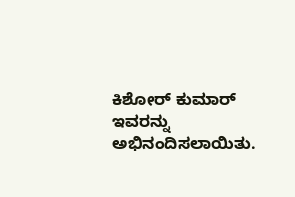ಕಿಶೋರ್ ಕುಮಾರ್ ಇವರನ್ನು ಅಭಿನಂದಿಸಲಾಯಿತು.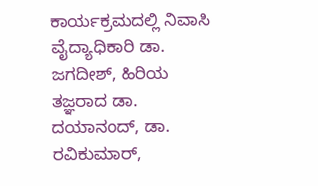ಕಾರ್ಯಕ್ರಮದಲ್ಲಿ ನಿವಾಸಿ ವೈದ್ಯಾಧಿಕಾರಿ ಡಾ. ಜಗದೀಶ್, ಹಿರಿಯ ತಜ್ಞರಾದ ಡಾ. ದಯಾನಂದ್, ಡಾ. ರವಿಕುಮಾರ್,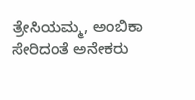ತ್ರೇಸಿಯಮ್ಮ, ಅಂಬಿಕಾ ಸೇರಿದಂತೆ ಅನೇಕರು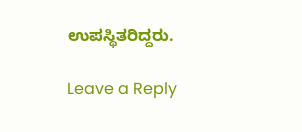ಉಪಸ್ಥಿತರಿದ್ದರು.

Leave a Reply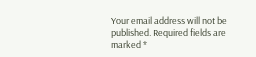Your email address will not be published. Required fields are marked *